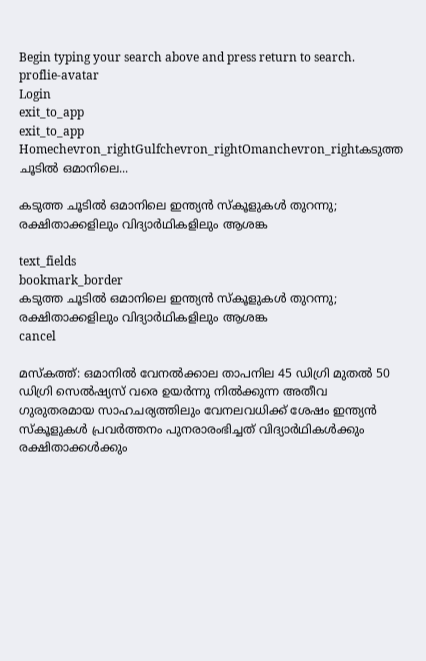Begin typing your search above and press return to search.
proflie-avatar
Login
exit_to_app
exit_to_app
Homechevron_rightGulfchevron_rightOmanchevron_rightകടുത്ത ചൂടിൽ ഒമാനിലെ...

കടുത്ത ചൂടിൽ ഒമാനിലെ ഇന്ത്യൻ സ്കൂളുകൾ തുറന്നു; രക്ഷിതാക്കളിലും വിദ്യാർഥികളിലും ആശങ്ക

text_fields
bookmark_border
കടുത്ത ചൂടിൽ ഒമാനിലെ ഇന്ത്യൻ സ്കൂളുകൾ തുറന്നു; രക്ഷിതാക്കളിലും വിദ്യാർഥികളിലും ആശങ്ക
cancel

മസ്കത്ത്: ഒമാനിൽ വേനൽക്കാല താപനില 45 ഡിഗ്രി മുതൽ 50 ഡിഗ്രി സെൽഷ്യസ് വരെ ഉയർന്നു നിൽക്കുന്ന അതീവ ഗുരുതരമായ സാഹചര്യത്തിലും വേനലവധിക്ക് ശേഷം ഇന്ത്യൻ സ്കൂളുകൾ പ്രവർത്തനം പുനരാരംഭിച്ചത് വിദ്യാർഥികൾക്കും രക്ഷിതാക്കൾക്കും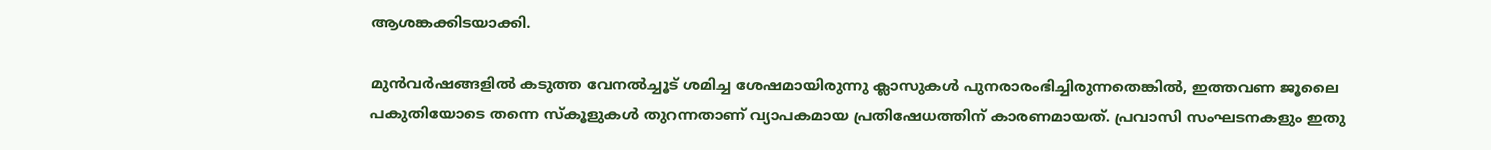ആശങ്കക്കിടയാക്കി.

മുൻവർഷങ്ങളിൽ കടുത്ത വേനൽച്ചൂട് ശമിച്ച ശേഷമായിരുന്നു ക്ലാസുകൾ പുനരാരംഭിച്ചിരുന്നതെങ്കിൽ, ഇത്തവണ ജൂലൈ പകുതിയോടെ തന്നെ സ്കൂളുകൾ തുറന്നതാണ് വ്യാപകമായ പ്രതിഷേധത്തിന് കാരണമായത്. പ്രവാസി സംഘടനകളും ഇതു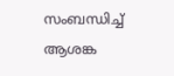സംബന്ധിച്ച് ആശങ്ക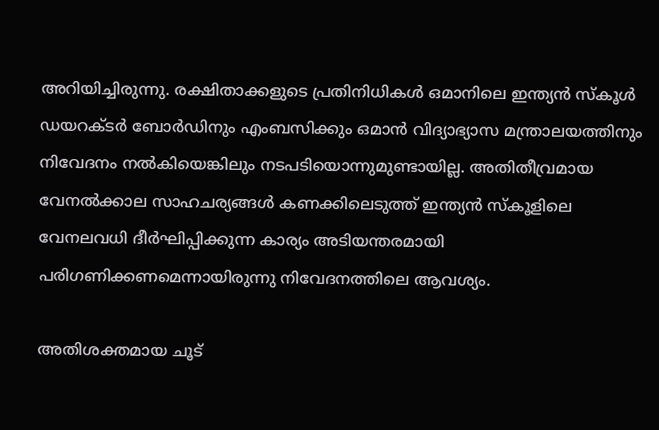അറിയിച്ചിരുന്നു. രക്ഷിതാക്കളുടെ പ്രതിനിധികൾ ഒമാനിലെ ഇന്ത്യൻ സ്‌കൂൾ ഡയറക്ടർ ബോർഡിനും എംബസിക്കും ഒമാൻ വിദ്യാഭ്യാസ മന്ത്രാലയത്തിനും നിവേദനം നൽകിയെങ്കിലും നടപടിയൊന്നുമുണ്ടായില്ല. അതിതീവ്രമായ വേനൽക്കാല സാഹചര്യങ്ങൾ കണക്കിലെടുത്ത് ഇന്ത്യൻ സ്കൂളിലെ വേനലവധി ദീർഘിപ്പിക്കുന്ന കാര്യം അടിയന്തരമായി പരിഗണിക്കണമെന്നായിരുന്നു നിവേദനത്തിലെ ആവശ്യം.

അതിശക്തമായ ചൂട്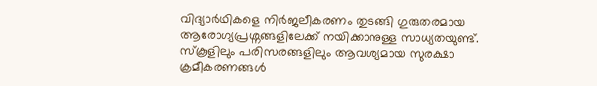വിദ്യാർഥികളെ നിർജലീകരണം തുടങ്ങി ഗുരുതരമായ ആരോഗ്യപ്രശ്നങ്ങളിലേക്ക് നയിക്കാനുള്ള സാധ്യതയുണ്ട്. സ്കൂളിലും പരിസരങ്ങളിലും ആവശ്യമായ സുരക്ഷാ ക്രമീകരണങ്ങൾ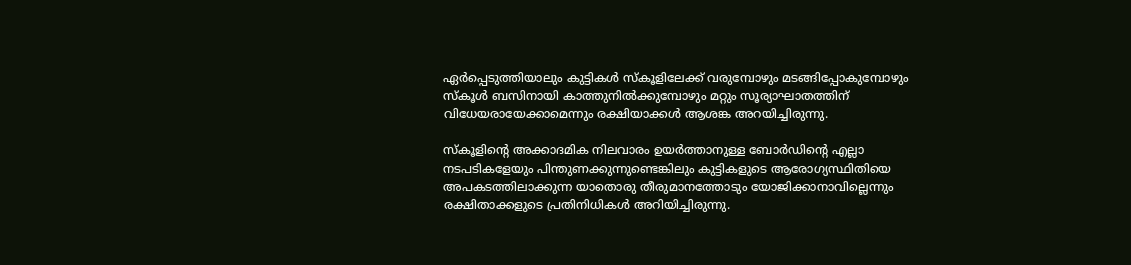ഏർപ്പെടുത്തിയാലും കുട്ടികൾ സ്കൂളിലേക്ക് വരുമ്പോഴും മടങ്ങിപ്പോകുമ്പോഴും സ്കൂൾ ബസിനായി കാത്തുനിൽക്കുമ്പോഴും മറ്റും സൂര്യാഘാതത്തിന് വിധേയരായേക്കാമെന്നും രക്ഷിയാക്കൾ ആശങ്ക അറയിച്ചിരുന്നു.

സ്കൂളിന്റെ അക്കാദമിക നിലവാരം ഉയർത്താനുള്ള ബോർഡിന്റെ എല്ലാ നടപടികളേയും പിന്തുണക്കുന്നുണ്ടെങ്കിലും കുട്ടികളുടെ ആരോഗ്യസ്ഥിതിയെ അപകടത്തിലാക്കുന്ന യാതൊരു തീരുമാനത്തോടും യോജിക്കാനാവില്ലെന്നും രക്ഷിതാക്കളുടെ പ്രതിനിധികൾ അറിയിച്ചിരുന്നു.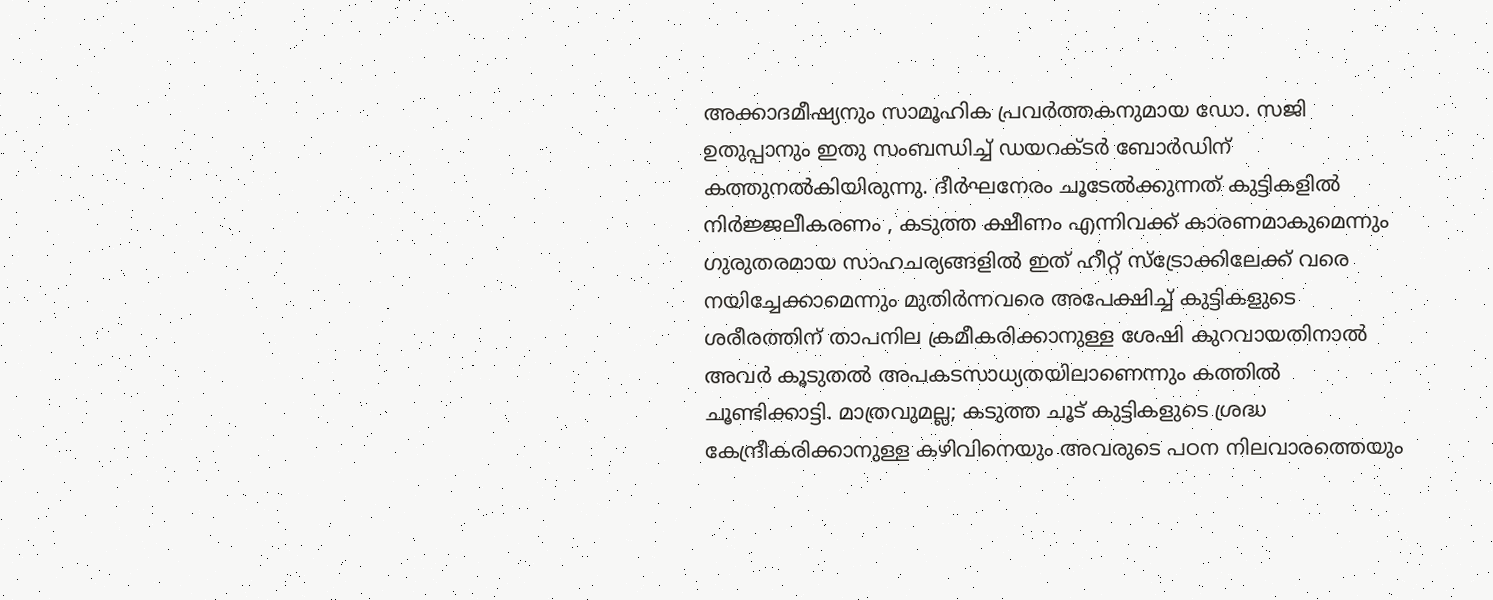അക്കാദമീഷ്യനും സാമൂഹിക പ്രവർത്തകനുമായ ഡോ. സജി ഉതുപ്പാനും ഇതു സംബന്ധിച്ച് ഡയറക്ടർ ബോർഡിന് കത്തുനൽകിയിരുന്നു. ദീർഘനേരം ചൂടേൽക്കുന്നത് കുട്ടികളിൽ നിർജ്ജലീകരണം , കടുത്ത ക്ഷീണം എന്നിവക്ക് കാരണമാകുമെന്നും ഗുരുതരമായ സാഹചര്യങ്ങളിൽ ഇത് ഹീറ്റ് സ്ട്രോക്കിലേക്ക് വരെ നയിച്ചേക്കാമെന്നും മുതിർന്നവരെ അപേക്ഷിച്ച് കുട്ടികളുടെ ശരീരത്തിന് താപനില ക്രമീകരിക്കാനുള്ള ശേഷി കുറവായതിനാൽ അവർ കൂടുതൽ അപകടസാധ്യതയിലാണെന്നും കത്തിൽ ചൂണ്ടിക്കാട്ടി. മാത്രവുമല്ല; കടുത്ത ചൂട് കുട്ടികളുടെ ശ്രദ്ധ കേന്ദ്രീകരിക്കാനുള്ള കഴിവിനെയും അവരുടെ പഠന നിലവാരത്തെയും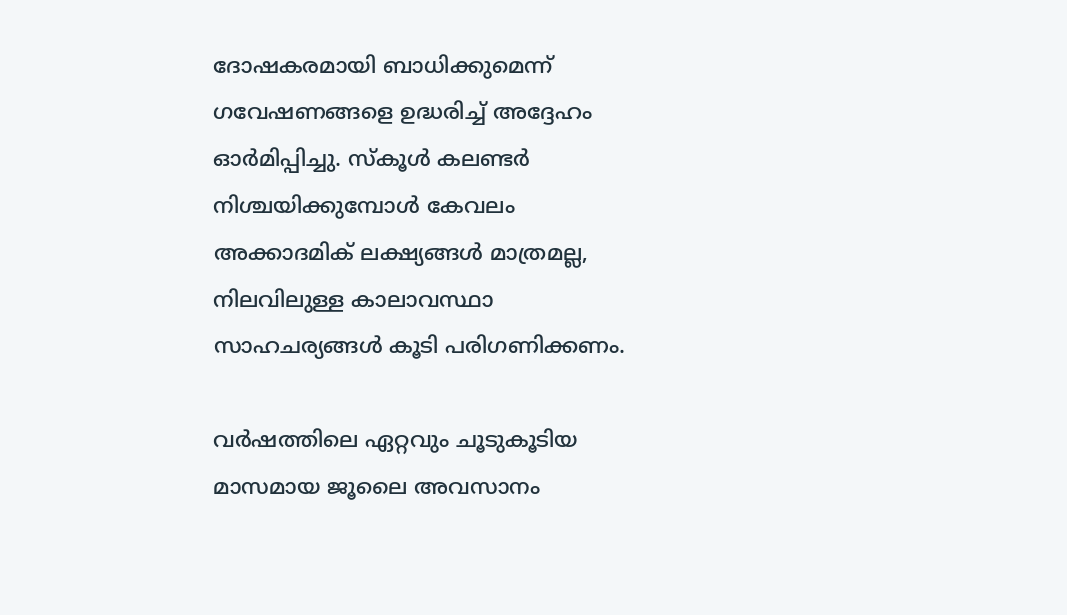ദോഷകരമായി ബാധിക്കുമെന്ന് ഗവേഷണങ്ങളെ ഉദ്ധരിച്ച് അദ്ദേഹം ഓർമിപ്പിച്ചു. സ്കൂൾ കലണ്ടർ നിശ്ചയിക്കുമ്പോൾ കേവലം അക്കാദമിക് ലക്ഷ്യങ്ങൾ മാത്രമല്ല, നിലവിലുള്ള കാലാവസ്ഥാ സാഹചര്യങ്ങൾ കൂടി പരിഗണിക്കണം.

വർഷത്തിലെ ഏറ്റവും ചൂടുകൂടിയ മാസമായ ജൂലൈ അവസാനം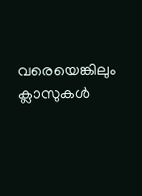വരെയെങ്കിലും ക്ലാസുകൾ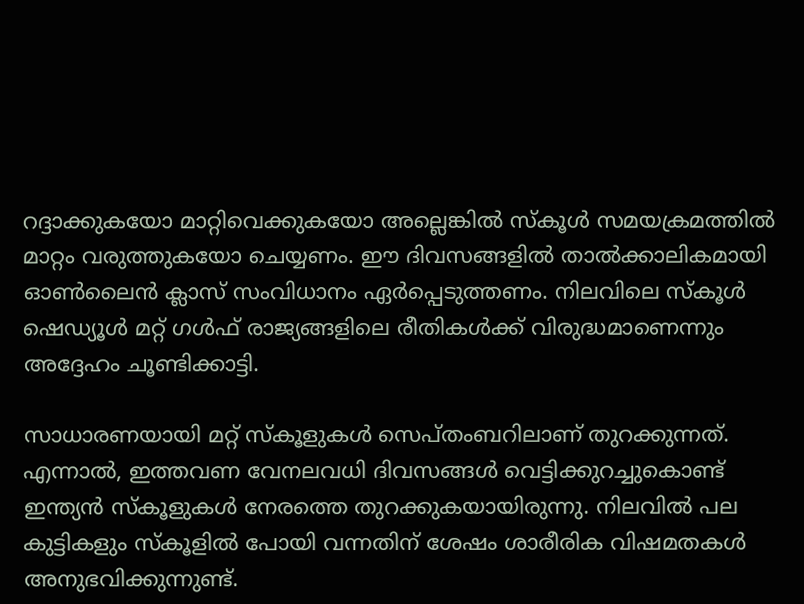റദ്ദാക്കുകയോ മാറ്റിവെക്കുകയോ അല്ലെങ്കിൽ സ്കൂൾ സമയക്രമത്തിൽ മാറ്റം വരുത്തുകയോ ചെയ്യണം. ഈ ദിവസങ്ങളിൽ താൽക്കാലികമായി ഓൺലൈൻ ക്ലാസ് സംവിധാനം ഏർപ്പെടുത്തണം. നിലവിലെ സ്കൂൾ ഷെഡ്യൂൾ മറ്റ് ഗൾഫ് രാജ്യങ്ങളിലെ രീതികൾക്ക് വിരുദ്ധമാണെന്നും അദ്ദേഹം ചൂണ്ടിക്കാട്ടി.

സാധാരണയായി മറ്റ് സ്കൂളുകൾ സെപ്തംബറിലാണ് തുറക്കുന്നത്. എന്നാൽ, ഇത്തവണ വേനലവധി ദിവസങ്ങൾ വെട്ടിക്കുറച്ചുകൊണ്ട് ഇന്ത്യൻ സ്കൂളുകൾ നേരത്തെ തുറക്കുകയായിരുന്നു. നിലവിൽ പല കുട്ടികളും സ്കൂളിൽ പോയി വന്നതിന് ശേഷം ശാരീരിക വിഷമതകൾ അനുഭവിക്കുന്നുണ്ട്.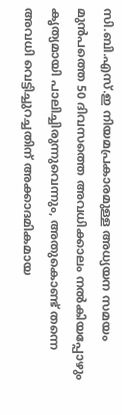സി.ബി.എസ്.ഇ നിയമപ്രകാരമുള്ള അധ്യയന സമയം മുൻപത്തെ 50 ദിവസത്തെ അവധിക്കാലം നൽകിയപ്പോഴും കൃത്യമായി പാലിച്ചിരുന്നുവെന്നും, അതുകൊണ്ട് തന്നെ അവധി വെട്ടിച്ചുറച്ചതിന് അക്കാദമികമായ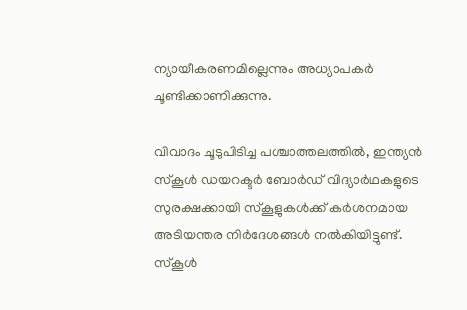ന്യായീകരണമില്ലെന്നും അധ്യാപകർ ചൂണ്ടിക്കാണിക്കുന്നു.

വിവാദം ചൂടുപിടിച്ച പശ്ചാത്തലത്തിൽ, ഇന്ത്യൻ സ്കൂൾ ഡയറക്ടർ ബോർഡ് വിദ്യാർഥകളുടെ സുരക്ഷക്കായി സ്കൂളുകൾക്ക് കർശനമായ അടിയന്തര നിർദേശങ്ങൾ നൽകിയിട്ടുണ്ട്. സ്കൂൾ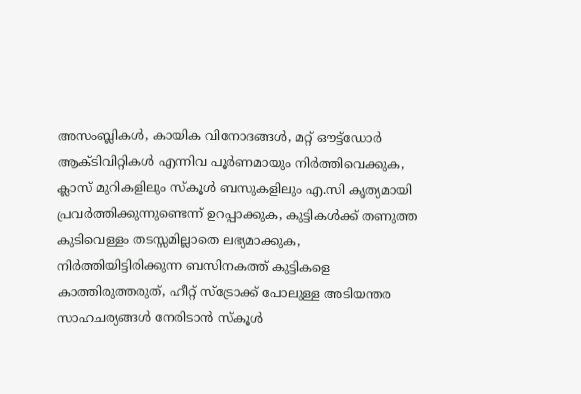അസംബ്ലികൾ, കായിക വിനോദങ്ങൾ, മറ്റ് ഔട്ട്ഡോർ ആക്ടിവിറ്റികൾ എന്നിവ പൂർണമായും നിർത്തിവെക്കുക, ക്ലാസ് മുറികളിലും സ്കൂൾ ബസുകളിലും എ.സി കൃത്യമായി പ്രവർത്തിക്കുന്നുണ്ടെന്ന് ഉറപ്പാക്കുക, കുട്ടികൾക്ക് തണുത്ത കുടിവെള്ളം തടസ്സമില്ലാതെ ലഭ്യമാക്കുക, നിർത്തിയിട്ടിരിക്കുന്ന ബസിനകത്ത് കുട്ടികളെ കാത്തിരുത്തരുത്, ഹീറ്റ് സ്ട്രോക്ക് പോലുള്ള അടിയന്തര സാഹചര്യങ്ങൾ നേരിടാൻ സ്കൂൾ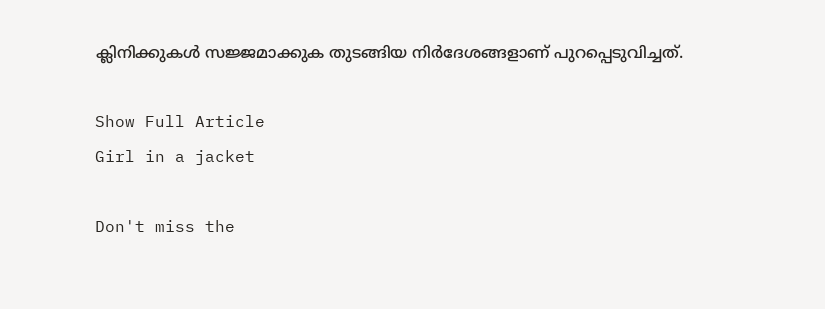ക്ലിനിക്കുകൾ സജ്ജമാക്കുക തുടങ്ങിയ നിർദേശങ്ങളാണ് പുറപ്പെടുവിച്ചത്.

Show Full Article
Girl in a jacket

Don't miss the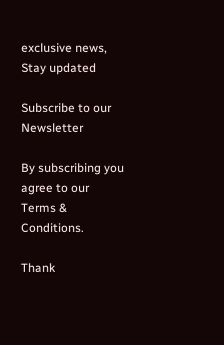exclusive news, Stay updated

Subscribe to our Newsletter

By subscribing you agree to our Terms & Conditions.

Thank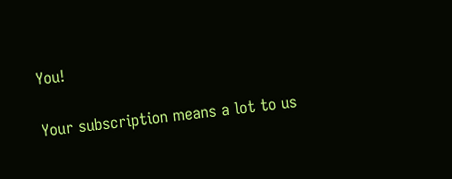You!

Your subscription means a lot to us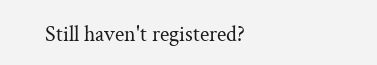Still haven't registered?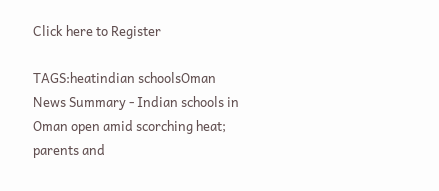Click here to Register

TAGS:heatindian schoolsOman
News Summary - Indian schools in Oman open amid scorching heat; parents and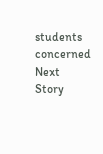students concerned
Next Story